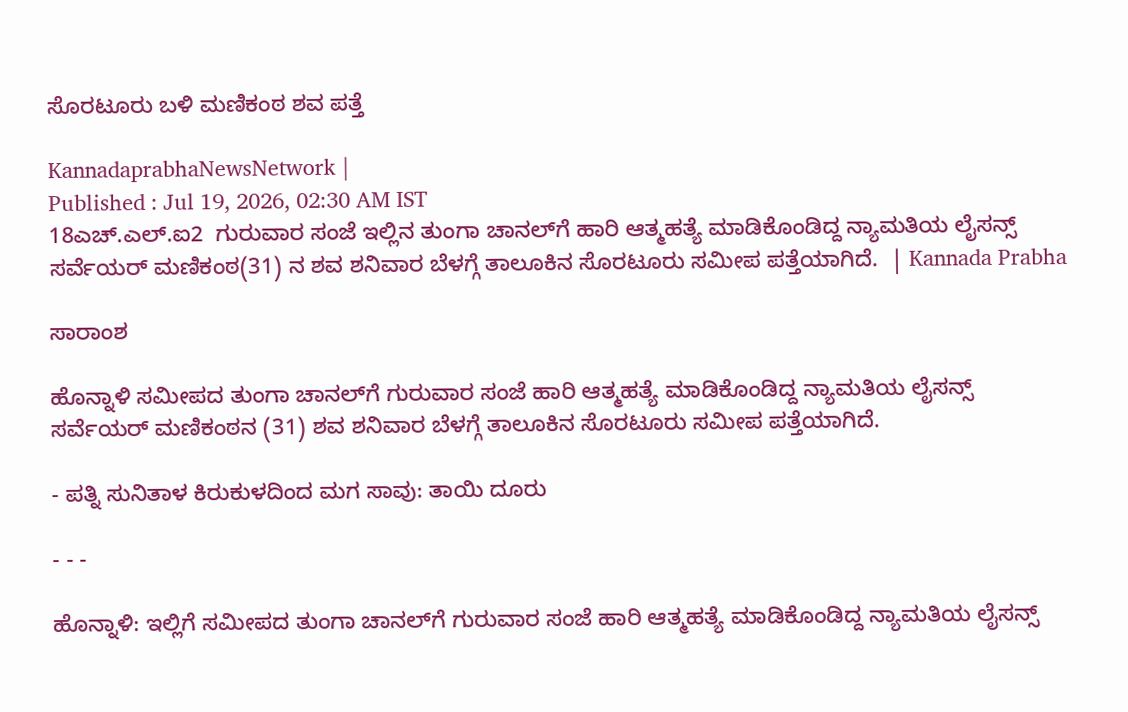ಸೊರಟೂರು ಬಳಿ ಮಣಿಕಂಠ ಶವ ಪತ್ತೆ

KannadaprabhaNewsNetwork |
Published : Jul 19, 2026, 02:30 AM IST
18ಎಚ್.ಎಲ್.ಐ2  ಗುರುವಾರ ಸಂಜೆ ಇಲ್ಲಿನ ತುಂಗಾ ಚಾನಲ್‌ಗೆ ಹಾರಿ ಆತ್ಮಹತ್ಯೆ ಮಾಡಿಕೊಂಡಿದ್ದ ನ್ಯಾಮತಿಯ ಲೈಸನ್ಸ್ ಸರ್ವೆಯರ್ ಮಣಿಕಂಠ(31) ನ ಶವ ಶನಿವಾರ ಬೆಳಗ್ಗೆ ತಾಲೂಕಿನ ಸೊರಟೂರು ಸಮೀಪ ಪತ್ತೆಯಾಗಿದೆ.  | Kannada Prabha

ಸಾರಾಂಶ

ಹೊನ್ನಾಳಿ ಸಮೀಪದ ತುಂಗಾ ಚಾನಲ್‌ಗೆ ಗುರುವಾರ ಸಂಜೆ ಹಾರಿ ಆತ್ಮಹತ್ಯೆ ಮಾಡಿಕೊಂಡಿದ್ದ ನ್ಯಾಮತಿಯ ಲೈಸನ್ಸ್ ಸರ್ವೆಯರ್ ಮಣಿಕಂಠನ (31) ಶವ ಶನಿವಾರ ಬೆಳಗ್ಗೆ ತಾಲೂಕಿನ ಸೊರಟೂರು ಸಮೀಪ ಪತ್ತೆಯಾಗಿದೆ.

- ಪತ್ನಿ ಸುನಿತಾಳ ಕಿರುಕುಳದಿಂದ ಮಗ ಸಾವು: ತಾಯಿ ದೂರು

- - -

ಹೊನ್ನಾಳಿ: ಇಲ್ಲಿಗೆ ಸಮೀಪದ ತುಂಗಾ ಚಾನಲ್‌ಗೆ ಗುರುವಾರ ಸಂಜೆ ಹಾರಿ ಆತ್ಮಹತ್ಯೆ ಮಾಡಿಕೊಂಡಿದ್ದ ನ್ಯಾಮತಿಯ ಲೈಸನ್ಸ್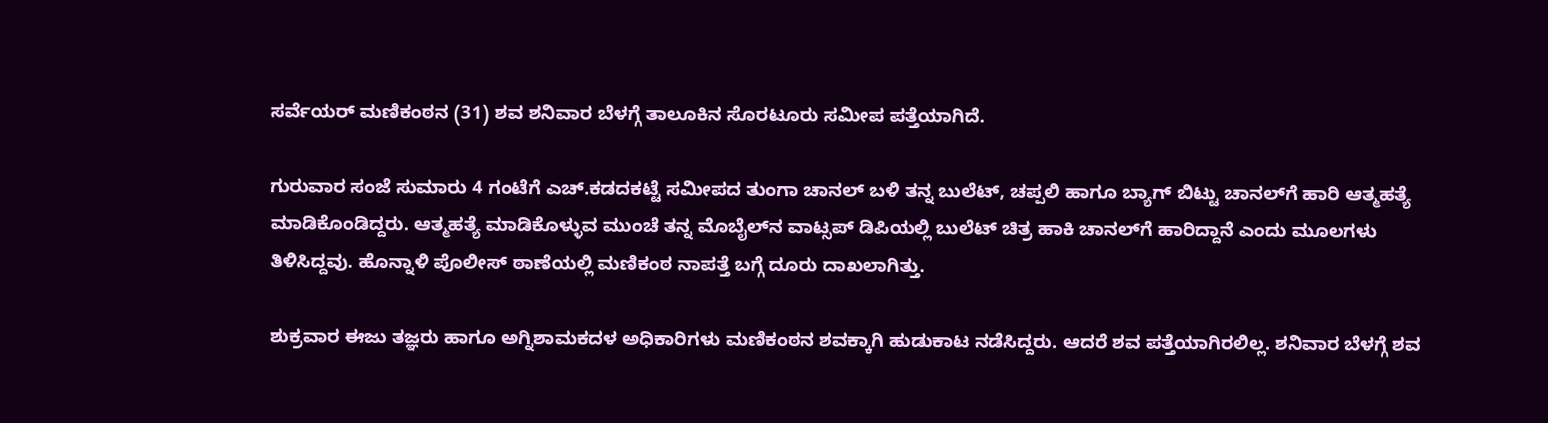ಸರ್ವೆಯರ್ ಮಣಿಕಂಠನ (31) ಶವ ಶನಿವಾರ ಬೆಳಗ್ಗೆ ತಾಲೂಕಿನ ಸೊರಟೂರು ಸಮೀಪ ಪತ್ತೆಯಾಗಿದೆ.

ಗುರುವಾರ ಸಂಜೆ ಸುಮಾರು 4 ಗಂಟೆಗೆ ಎಚ್.ಕಡದಕಟ್ಟೆ ಸಮೀಪದ ತುಂಗಾ ಚಾನಲ್‌ ಬಳಿ ತನ್ನ ಬುಲೆಟ್, ಚಪ್ಪಲಿ ಹಾಗೂ ಬ್ಯಾಗ್ ಬಿಟ್ಟು ಚಾನಲ್‌ಗೆ ಹಾರಿ ಆತ್ಮಹತ್ಯೆ ಮಾಡಿಕೊಂಡಿದ್ದರು. ಆತ್ಮಹತ್ಯೆ ಮಾಡಿಕೊಳ್ಳುವ ಮುಂಚೆ ತನ್ನ ಮೊಬೈಲ್‌ನ ವಾಟ್ಸಪ್‌ ಡಿಪಿಯಲ್ಲಿ ಬುಲೆಟ್ ಚಿತ್ರ ಹಾಕಿ ಚಾನಲ್‌ಗೆ ಹಾರಿದ್ದಾನೆ ಎಂದು ಮೂಲಗಳು ತಿಳಿಸಿದ್ದವು. ಹೊನ್ನಾಳಿ ಪೊಲೀಸ್‌ ಠಾಣೆಯಲ್ಲಿ ಮಣಿಕಂಠ ನಾಪತ್ತೆ ಬಗ್ಗೆ ದೂರು ದಾಖಲಾಗಿತ್ತು.

ಶುಕ್ರವಾರ ಈಜು ತಜ್ಞರು ಹಾಗೂ ಅಗ್ನಿಶಾಮಕದಳ ಅಧಿಕಾರಿಗಳು ಮಣಿಕಂಠನ ಶವಕ್ಕಾಗಿ ಹುಡುಕಾಟ ನಡೆಸಿದ್ದರು. ಆದರೆ ಶವ ಪತ್ತೆಯಾಗಿರಲಿಲ್ಲ. ಶನಿವಾರ ಬೆಳಗ್ಗೆ ಶವ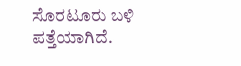ಸೊರಟೂರು ಬಳಿ ಪತ್ತೆಯಾಗಿದೆ.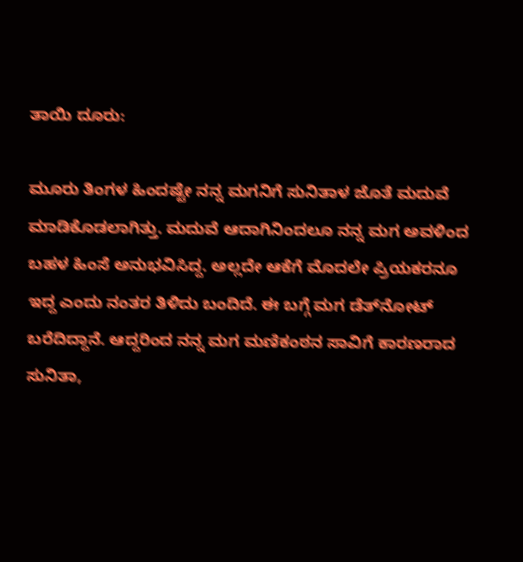ತಾಯಿ ದೂರು:

ಮೂರು ತಿಂಗಳ ಹಿಂದಷ್ಟೇ ನನ್ನ ಮಗನಿಗೆ ಸುನಿತಾಳ ಜೊತೆ ಮದುವೆ ಮಾಡಿಕೊಡಲಾಗಿತ್ತು. ಮದುವೆ ಆದಾಗಿನಿಂದಲೂ ನನ್ನ ಮಗ ಅವಳಿಂದ ಬಹಳ ಹಿಂಸೆ ಅನುಭವಿಸಿದ್ದ. ಅಲ್ಲದೇ ಆಕೆಗೆ ಮೊದಲೇ ಪ್ರಿಯಕರನೂ ಇದ್ದ ಎಂದು ನಂತರ ತಿಳಿದು ಬಂದಿದೆ. ಈ ಬಗ್ಗೆ ಮಗ ಡೆತ್‌ನೋಟ್ ಬರೆದಿದ್ದಾನೆ. ಆದ್ದರಿಂದ ನನ್ನ ಮಗ ಮಣಿಕಂಠನ ಸಾವಿಗೆ ಕಾರಣರಾದ ಸುನಿತಾ,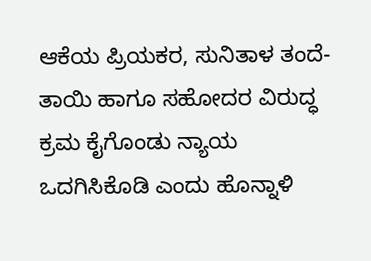ಆಕೆಯ ಪ್ರಿಯಕರ, ಸುನಿತಾಳ ತಂದೆ-ತಾಯಿ ಹಾಗೂ ಸಹೋದರ ವಿರುದ್ಧ ಕ್ರಮ ಕೈಗೊಂಡು ನ್ಯಾಯ ಒದಗಿಸಿಕೊಡಿ ಎಂದು ಹೊನ್ನಾಳಿ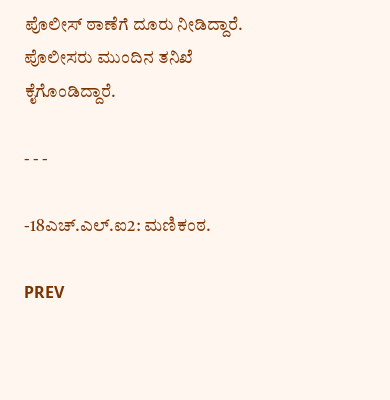ಪೊಲೀಸ್ ಠಾಣೆಗೆ ದೂರು ನೀಡಿದ್ದಾರೆ. ಪೊಲೀಸರು ಮುಂದಿನ ತನಿಖೆ ಕೈಗೊಂಡಿದ್ದಾರೆ.

- - -

-18ಎಚ್.ಎಲ್.ಐ2: ಮಣಿಕಂಠ.

PREV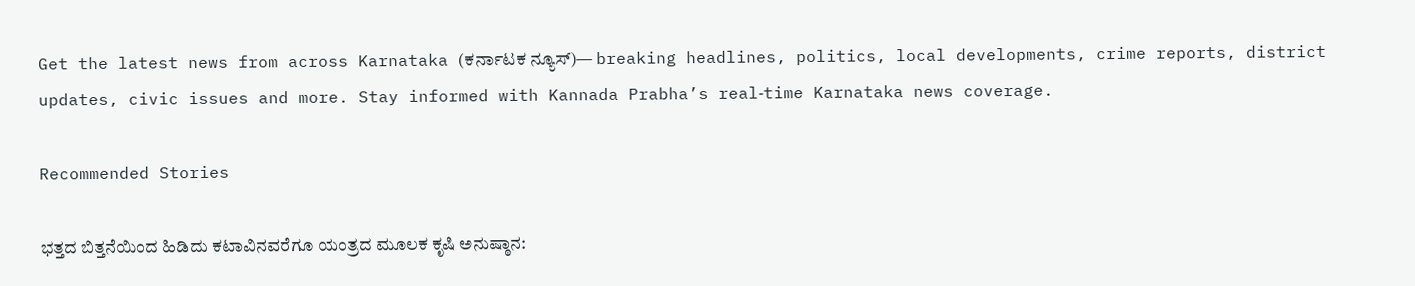Get the latest news from across Karnataka (ಕರ್ನಾಟಕ ನ್ಯೂಸ್)— breaking headlines, politics, local developments, crime reports, district updates, civic issues and more. Stay informed with Kannada Prabha’s real‑time Karnataka news coverage.

Recommended Stories

ಭತ್ತದ ಬಿತ್ತನೆಯಿಂದ ಹಿಡಿದು ಕಟಾವಿನವರೆಗೂ ಯಂತ್ರದ ಮೂಲಕ ಕೃಷಿ ಅನುಷ್ಠಾನ: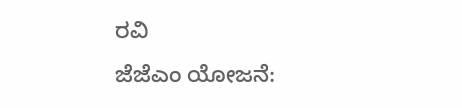ರವಿ
ಜೆಜೆಎಂ ಯೋಜನೆ: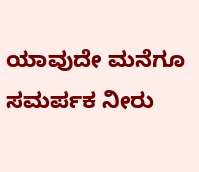ಯಾವುದೇ ಮನೆಗೂ ಸಮರ್ಪಕ ನೀರು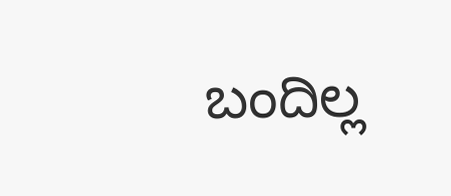ಬಂದಿಲ್ಲ